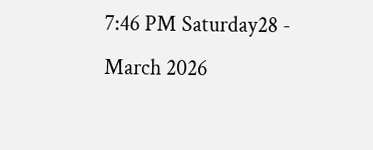7:46 PM Saturday28 - March 2026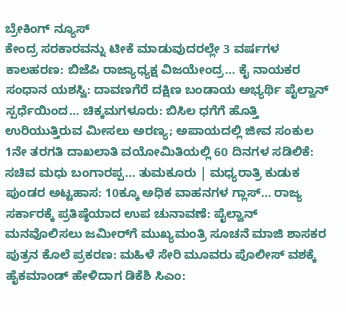ಬ್ರೇಕಿಂಗ್ ನ್ಯೂಸ್
ಕೇಂದ್ರ ಸರಕಾರವನ್ನು ಟೀಕೆ ಮಾಡುವುದರಲ್ಲೇ 3 ವರ್ಷಗಳ ಕಾಲಹರಣ: ಬಿಜೆಪಿ ರಾಜ್ಯಾಧ್ಯಕ್ಷ ವಿಜಯೇಂದ್ರ… ಕೈ ನಾಯಕರ ಸಂಧಾನ ಯಶಸ್ವಿ: ದಾವಣಗೆರೆ ದಕ್ಷಿಣ ಬಂಡಾಯ ಅಭ್ಯರ್ಥಿ ಪೈಲ್ವಾನ್ ಸ್ಪರ್ಧೆಯಿಂದ… ಚಿಕ್ಕಮಗಳೂರು: ಬಿಸಿಲ ಧಗೆಗೆ ಹೊತ್ತಿ ಉರಿಯುತ್ತಿರುವ ಮೀಸಲು ಅರಣ್ಯ; ಅಪಾಯದಲ್ಲಿ ಜೀವ ಸಂಕುಲ 1ನೇ ತರಗತಿ ದಾಖಲಾತಿ ವಯೋಮಿತಿಯಲ್ಲಿ 60 ದಿನಗಳ ಸಡಿಲಿಕೆ: ಸಚಿವ ಮಧು ಬಂಗಾರಪ್ಪ… ತುಮಕೂರು | ಮಧ್ಯರಾತ್ರಿ ಕುಡುಕ ಪುಂಡರ ಅಟ್ಟಹಾಸ: 10ಕ್ಕೂ ಅಧಿಕ ವಾಹನಗಳ ಗ್ಲಾಸ್… ರಾಜ್ಯ ಸರ್ಕಾರಕ್ಕೆ ಪ್ರತಿಷ್ಠೆಯಾದ ಉಪ ಚುನಾವಣೆ: ಪೈಲ್ವಾನ್ ಮನವೊಲಿಸಲು ಜಮೀರ್‌ಗೆ ಮುಖ್ಯಮಂತ್ರಿ ಸೂಚನೆ ಮಾಜಿ ಶಾಸಕರ ಪುತ್ರನ ಕೊಲೆ ಪ್ರಕರಣ: ಮಹಿಳೆ ಸೇರಿ ಮೂವರು ಪೊಲೀಸ್ ವಶಕ್ಕೆ ಹೈಕಮಾಂಡ್ ಹೇಳಿದಾಗ ಡಿಕೆಶಿ ಸಿಎಂ: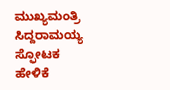ಮುಖ್ಯಮಂತ್ರಿ ಸಿದ್ದರಾಮಯ್ಯ ಸ್ಫೋಟಕ ಹೇಳಿಕೆ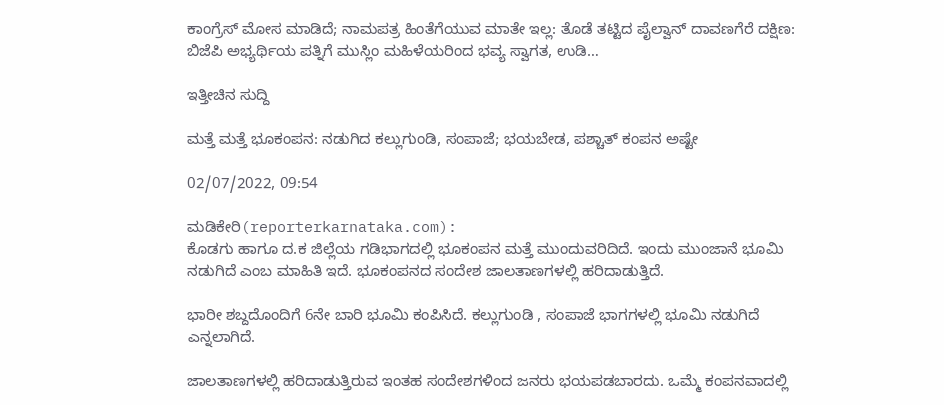ಕಾಂಗ್ರೆಸ್ ಮೋಸ ಮಾಡಿದೆ; ನಾಮಪತ್ರ ಹಿಂತೆಗೆಯುವ ಮಾತೇ ಇಲ್ಲ: ತೊಡೆ ತಟ್ಟಿದ ಪೈಲ್ವಾನ್‌ ದಾವಣಗೆರೆ ದಕ್ಷಿಣ: ಬಿಜೆಪಿ ಅಭ್ಯರ್ಥಿಯ ಪತ್ನಿಗೆ ಮುಸ್ಲಿಂ ಮಹಿಳೆಯರಿಂದ ಭವ್ಯ ಸ್ವಾಗತ, ಉಡಿ…

ಇತ್ತೀಚಿನ ಸುದ್ದಿ

ಮತ್ತೆ ಮತ್ತೆ ಭೂಕಂಪನ: ನಡುಗಿದ ಕಲ್ಲುಗುಂಡಿ, ಸಂಪಾಜೆ; ಭಯಬೇಡ, ಪಶ್ಚಾತ್ ಕಂಪನ ಅಷ್ಟೇ

02/07/2022, 09:54

ಮಡಿಕೇರಿ(reporterkarnataka.com):
ಕೊಡಗು ಹಾಗೂ ದ.ಕ ಜಿಲ್ಲೆಯ ಗಡಿಭಾಗದಲ್ಲಿ ಭೂಕಂಪನ ಮತ್ತೆ ಮುಂದುವರಿದಿದೆ. ಇಂದು ಮುಂಜಾನೆ ‌ಭೂಮಿ ನಡುಗಿದೆ ಎಂಬ ಮಾಹಿತಿ ಇದೆ. ಭೂಕಂಪನದ ಸಂದೇಶ ಜಾಲತಾಣಗಳಲ್ಲಿ ಹರಿದಾಡುತ್ತಿದೆ.

ಭಾರೀ ಶಬ್ದದೊಂದಿಗೆ 6ನೇ ಬಾರಿ ಭೂಮಿ ಕಂಪಿಸಿದೆ. ಕಲ್ಲುಗುಂಡಿ , ಸಂಪಾಜೆ ಭಾಗಗಳಲ್ಲಿ ಭೂಮಿ ನಡುಗಿದೆ ಎನ್ನಲಾಗಿದೆ.

ಜಾಲತಾಣಗಳಲ್ಲಿ ಹರಿದಾಡುತ್ತಿರುವ ಇಂತಹ ‌ಸಂದೇಶಗಳಿಂದ ಜನರು ಭಯಪಡಬಾರದು. ಒಮ್ಮೆ ಕಂಪನವಾದಲ್ಲಿ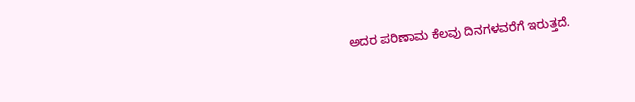ಅದರ ಪರಿಣಾಮ ಕೆಲವು ದಿನಗಳವರೆಗೆ ಇರುತ್ತದೆ.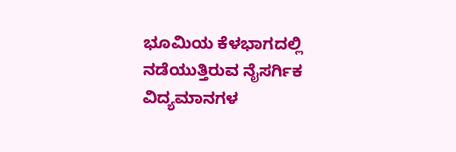ಭೂಮಿಯ ಕೆಳಭಾಗದಲ್ಲಿ ನಡೆಯುತ್ತಿರುವ ನೈಸರ್ಗಿಕ ವಿದ್ಯಮಾನಗಳ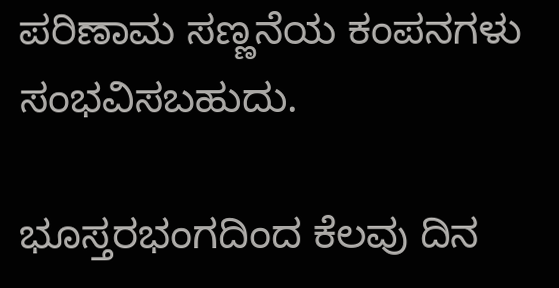ಪರಿಣಾಮ ಸಣ್ಣನೆಯ ಕಂಪನಗಳು ಸಂಭವಿಸಬಹುದು.

ಭೂಸ್ತರಭಂಗದಿಂದ ಕೆಲವು ದಿನ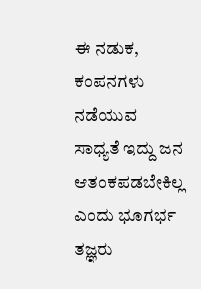ಈ ನಡುಕ, ಕಂಪನಗಳು ನಡೆಯುವ ಸಾಧ್ಯತೆ ಇದ್ದು ಜನ ಆತಂಕಪಡಬೇಕಿಲ್ಲ ಎಂದು ಭೂಗರ್ಭ ತಜ್ಞರು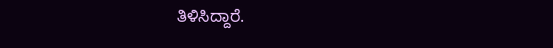ತಿಳಿಸಿದ್ದಾರೆ.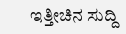ಇತ್ತೀಚಿನ ಸುದ್ದಿ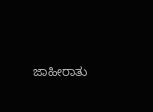ಜಾಹೀರಾತು